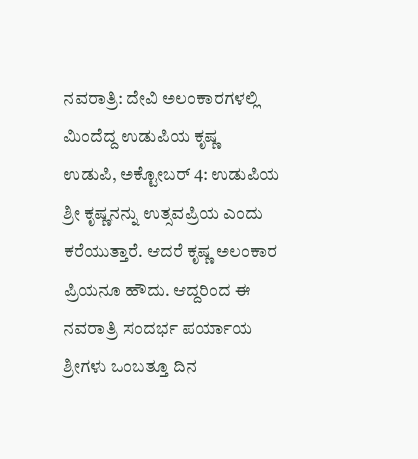ನವರಾತ್ರಿ: ದೇವಿ ಅಲಂಕಾರಗಳಲ್ಲಿ ಮಿಂದೆದ್ದ ಉಡುಪಿಯ ಕೃಷ್ಣ
ಉಡುಪಿ, ಅಕ್ಟೋಬರ್ 4: ಉಡುಪಿಯ ಶ್ರೀ ಕೃಷ್ಣನನ್ನು ಉತ್ಸವಪ್ರಿಯ ಎಂದು ಕರೆಯುತ್ತಾರೆ. ಆದರೆ ಕೃಷ್ಣ ಅಲಂಕಾರ ಪ್ರಿಯನೂ ಹೌದು. ಆದ್ದರಿಂದ ಈ ನವರಾತ್ರಿ ಸಂದರ್ಭ ಪರ್ಯಾಯ ಶ್ರೀಗಳು ಒಂಬತ್ತೂ ದಿನ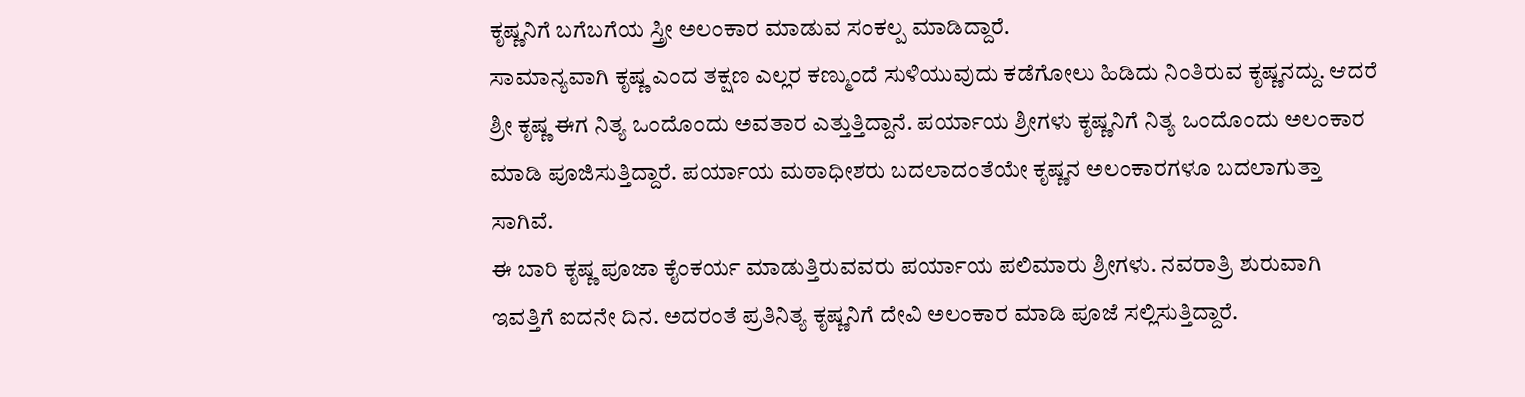ಕೃಷ್ಣನಿಗೆ ಬಗೆಬಗೆಯ ಸ್ತ್ರೀ ಅಲಂಕಾರ ಮಾಡುವ ಸಂಕಲ್ಪ ಮಾಡಿದ್ದಾರೆ.
ಸಾಮಾನ್ಯವಾಗಿ ಕೃಷ್ಣ ಎಂದ ತಕ್ಷಣ ಎಲ್ಲರ ಕಣ್ಮುಂದೆ ಸುಳಿಯುವುದು ಕಡೆಗೋಲು ಹಿಡಿದು ನಿಂತಿರುವ ಕೃಷ್ಣನದ್ದು. ಆದರೆ ಶ್ರೀ ಕೃಷ್ಣ ಈಗ ನಿತ್ಯ ಒಂದೊಂದು ಅವತಾರ ಎತ್ತುತ್ತಿದ್ದಾನೆ. ಪರ್ಯಾಯ ಶ್ರೀಗಳು ಕೃಷ್ಣನಿಗೆ ನಿತ್ಯ ಒಂದೊಂದು ಅಲಂಕಾರ ಮಾಡಿ ಪೂಜಿಸುತ್ತಿದ್ದಾರೆ. ಪರ್ಯಾಯ ಮಠಾಧೀಶರು ಬದಲಾದಂತೆಯೇ ಕೃಷ್ಣನ ಅಲಂಕಾರಗಳೂ ಬದಲಾಗುತ್ತಾ ಸಾಗಿವೆ.
ಈ ಬಾರಿ ಕೃಷ್ಣ ಪೂಜಾ ಕೈಂಕರ್ಯ ಮಾಡುತ್ತಿರುವವರು ಪರ್ಯಾಯ ಪಲಿಮಾರು ಶ್ರೀಗಳು. ನವರಾತ್ರಿ ಶುರುವಾಗಿ ಇವತ್ತಿಗೆ ಐದನೇ ದಿನ. ಅದರಂತೆ ಪ್ರತಿನಿತ್ಯ ಕೃಷ್ಣನಿಗೆ ದೇವಿ ಅಲಂಕಾರ ಮಾಡಿ ಪೂಜೆ ಸಲ್ಲಿಸುತ್ತಿದ್ದಾರೆ.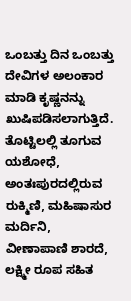ಒಂಬತ್ತು ದಿನ ಒಂಬತ್ತು ದೇವಿಗಳ ಅಲಂಕಾರ ಮಾಡಿ ಕೃಷ್ಣನನ್ನು ಖುಷಿಪಡಿಸಲಾಗುತ್ತಿದೆ. ತೊಟ್ಟಿಲಲ್ಲಿ ತೂಗುವ ಯಶೋಧೆ, ಅಂತಃಪುರದಲ್ಲಿರುವ ರುಕ್ಮಿಣಿ, ಮಹಿಷಾಸುರ ಮರ್ದಿನಿ, ವೀಣಾಪಾಣಿ ಶಾರದೆ, ಲಕ್ಷ್ಮೀ ರೂಪ ಸಹಿತ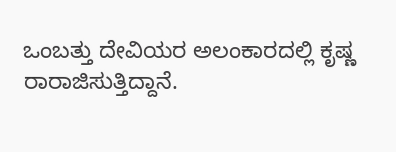ಒಂಬತ್ತು ದೇವಿಯರ ಅಲಂಕಾರದಲ್ಲಿ ಕೃಷ್ಣ ರಾರಾಜಿಸುತ್ತಿದ್ದಾನೆ.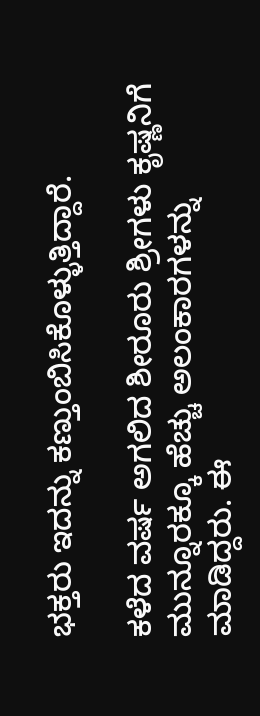ಭಕ್ತರು ಇದನ್ನು ಕಣ್ತುಂಬಿಸಿಕೊಳ್ಳುತ್ತಿದ್ದಾರೆ.

ಕಳೆದ ವರ್ಷ ಅಗಲಿದ ಶೀರೂರು ಶ್ರೀಗಳು ಕೃಷ್ಣನಿಗೆ ಮುನ್ನೂರಕ್ಕೂ ಹೆಚ್ಚು ಅಲಂಕಾರಗಳನ್ನು ಮಾಡಿದ್ದರು. ಈ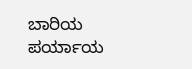ಬಾರಿಯ ಪರ್ಯಾಯ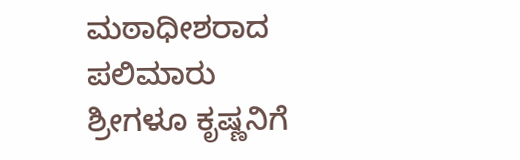ಮಠಾಧೀಶರಾದ ಪಲಿಮಾರು ಶ್ರೀಗಳೂ ಕೃಷ್ಣನಿಗೆ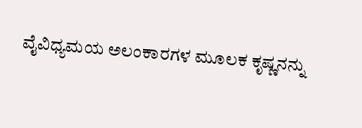ವೈವಿಧ್ಯಮಯ ಅಲಂಕಾರಗಳ ಮೂಲಕ ಕೃಷ್ಣನನ್ನು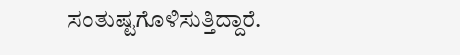ಸಂತುಷ್ಟಗೊಳಿಸುತ್ತಿದ್ದಾರೆ.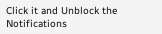Click it and Unblock the Notifications